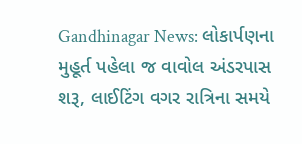Gandhinagar News: લોકાર્પણના મુહૂર્ત પહેલા જ વાવોલ અંડરપાસ શરૂ, લાઈટિંગ વગર રાત્રિના સમયે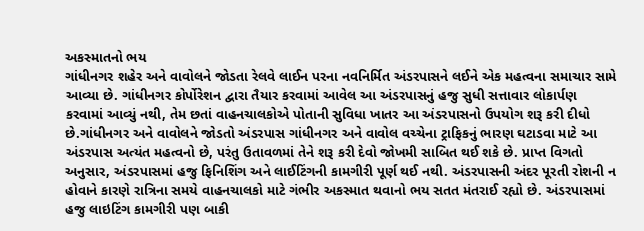અકસ્માતનો ભય
ગાંધીનગર શહેર અને વાવોલને જોડતા રેલવે લાઈન પરના નવનિર્મિત અંડરપાસને લઈને એક મહત્વના સમાચાર સામે આવ્યા છે. ગાંધીનગર કોર્પોરેશન દ્વારા તૈયાર કરવામાં આવેલ આ અંડરપાસનું હજુ સુધી સત્તાવાર લોકાર્પણ કરવામાં આવ્યું નથી, તેમ છતાં વાહનચાલકોએ પોતાની સુવિધા ખાતર આ અંડરપાસનો ઉપયોગ શરૂ કરી દીધો છે.ગાંધીનગર અને વાવોલને જોડતો અંડરપાસ ગાંધીનગર અને વાવોલ વચ્ચેના ટ્રાફિકનું ભારણ ઘટાડવા માટે આ અંડરપાસ અત્યંત મહત્વનો છે, પરંતુ ઉતાવળમાં તેને શરૂ કરી દેવો જોખમી સાબિત થઈ શકે છે. પ્રાપ્ત વિગતો અનુસાર, અંડરપાસમાં હજુ ફિનિશિંગ અને લાઈટિંગની કામગીરી પૂર્ણ થઈ નથી. અંડરપાસની અંદર પૂરતી રોશની ન હોવાને કારણે રાત્રિના સમયે વાહનચાલકો માટે ગંભીર અકસ્માત થવાનો ભય સતત મંતરાઈ રહ્યો છે. અંડરપાસમાં હજુ લાઇટિંગ કામગીરી પણ બાકી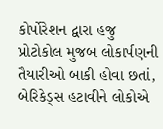કોર્પોરેશન દ્વારા હજુ પ્રોટોકોલ મુજબ લોકાર્પણની તૈયારીઓ બાકી હોવા છતાં, બેરિકેડ્સ હટાવીને લોકોએ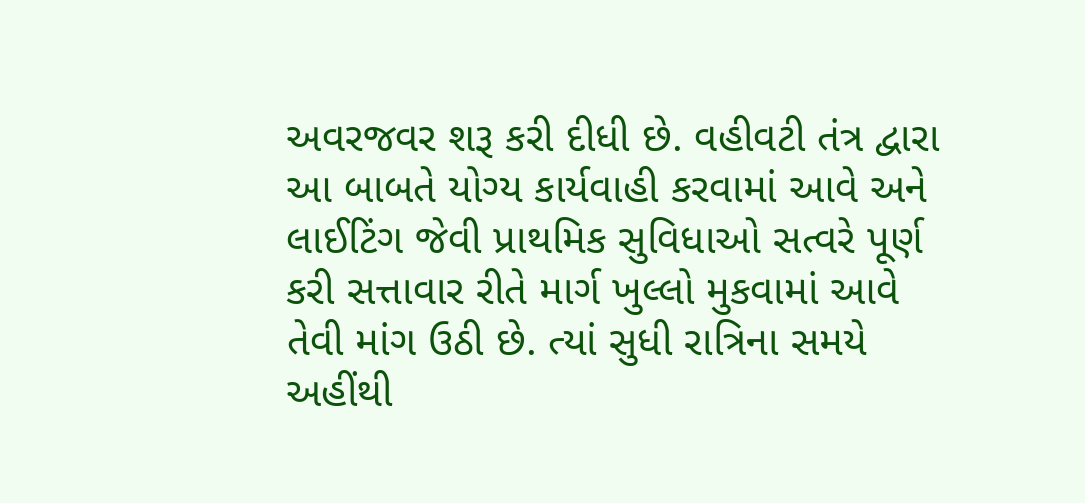અવરજવર શરૂ કરી દીધી છે. વહીવટી તંત્ર દ્વારા આ બાબતે યોગ્ય કાર્યવાહી કરવામાં આવે અને લાઈટિંગ જેવી પ્રાથમિક સુવિધાઓ સત્વરે પૂર્ણ કરી સત્તાવાર રીતે માર્ગ ખુલ્લો મુકવામાં આવે તેવી માંગ ઉઠી છે. ત્યાં સુધી રાત્રિના સમયે અહીંથી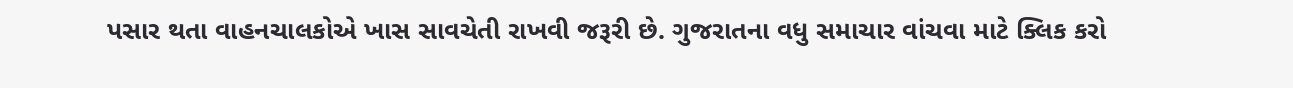પસાર થતા વાહનચાલકોએ ખાસ સાવચેતી રાખવી જરૂરી છે. ગુજરાતના વધુ સમાચાર વાંચવા માટે ક્લિક કરો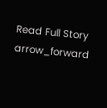Read Full Story arrow_forward